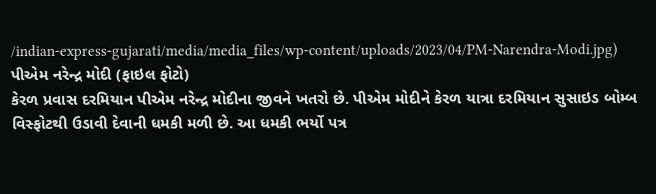/indian-express-gujarati/media/media_files/wp-content/uploads/2023/04/PM-Narendra-Modi.jpg)
પીએમ નરેન્દ્ર મોદી (ફાઇલ ફોટો)
કેરળ પ્રવાસ દરમિયાન પીએમ નરેન્દ્ર મોદીના જીવને ખતરો છે. પીએમ મોદીને કેરળ યાત્રા દરમિયાન સુસાઇડ બોમ્બ વિસ્ફોટથી ઉડાવી દેવાની ધમકી મળી છે. આ ધમકી ભર્યો પત્ર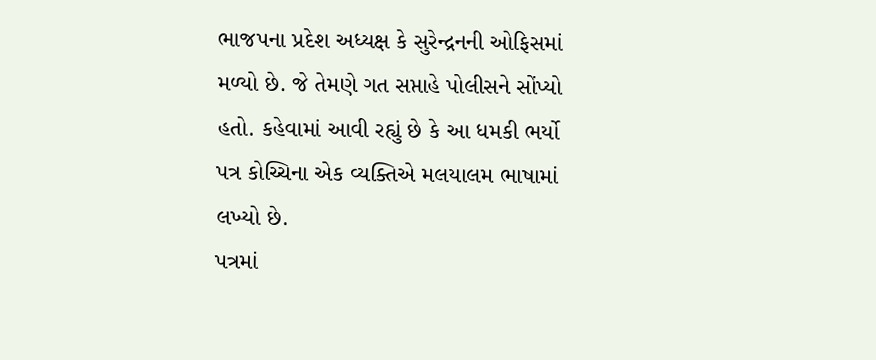ભાજપના પ્રદેશ અધ્યક્ષ કે સુરેન્દ્રનની ઓફિસમાં મળ્યો છે. જે તેમણે ગત સપ્તાહે પોલીસને સોંપ્યો હતો. કહેવામાં આવી રહ્યું છે કે આ ધમકી ભર્યો પત્ર કોચ્ચિના એક વ્યક્તિએ મલયાલમ ભાષામાં લખ્યો છે.
પત્રમાં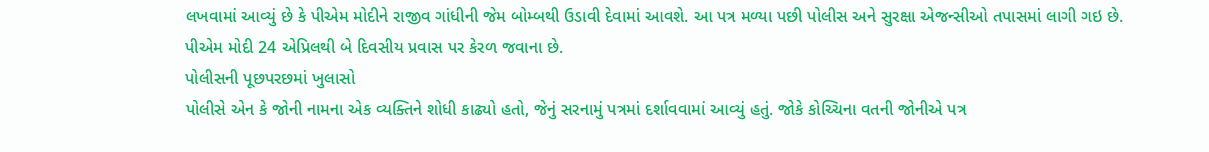લખવામાં આવ્યું છે કે પીએમ મોદીને રાજીવ ગાંધીની જેમ બોમ્બથી ઉડાવી દેવામાં આવશે. આ પત્ર મળ્યા પછી પોલીસ અને સુરક્ષા એજન્સીઓ તપાસમાં લાગી ગઇ છે. પીએમ મોદી 24 એપ્રિલથી બે દિવસીય પ્રવાસ પર કેરળ જવાના છે.
પોલીસની પૂછપરછમાં ખુલાસો
પોલીસે એન કે જોની નામના એક વ્યક્તિને શોધી કાઢ્યો હતો, જેનું સરનામું પત્રમાં દર્શાવવામાં આવ્યું હતું. જોકે કોચ્ચિના વતની જોનીએ પત્ર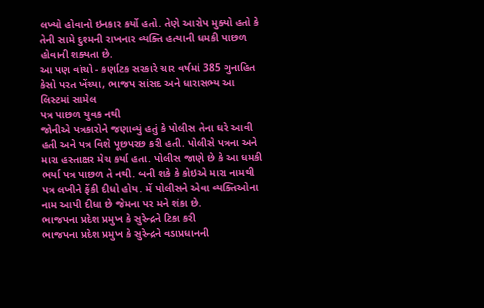લખ્યો હોવાનો ઇનકાર કર્યો હતો. તેણે આરોપ મુક્યો હતો કે તેની સામે દુશ્મની રાખનાર વ્યક્તિ હત્યાની ધમકી પાછળ હોવાની શક્યતા છે.
આ પણ વાંચો - કર્ણાટક સરકારે ચાર વર્ષમાં 385 ગુનાહિત કેસો પરત ખેંચ્યા, ભાજપ સાંસદ અને ધારાસભ્ય આ લિસ્ટમાં સામેલ
પત્ર પાછળ યુવક નથી
જોનીએ પત્રકારોને જણાવ્યું હતું કે પોલીસ તેના ઘરે આવી હતી અને પત્ર વિશે પૂછપરછ કરી હતી. પોલીસે પત્રના અને મારા હસ્તાક્ષર મેચ કર્યા હતા. પોલીસ જાણે છે કે આ ધમકી ભર્યા પત્ર પાછળ તે નથી. બની શકે કે કોઇએ મારા નામથી પત્ર લખીને ફેંકી દીધો હોય. મેં પોલીસને એવા વ્યક્તિઓના નામ આપી દીધા છે જેમના પર મને શંકા છે.
ભાજપના પ્રદેશ પ્રમુખ કે સુરેન્દ્રને ટિકા કરી
ભાજપના પ્રદેશ પ્રમુખ કે સુરેન્દ્રને વડાપ્રધાનની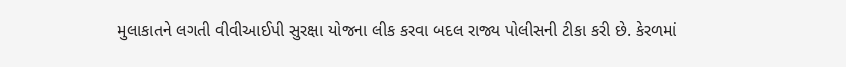મુલાકાતને લગતી વીવીઆઈપી સુરક્ષા યોજના લીક કરવા બદલ રાજ્ય પોલીસની ટીકા કરી છે. કેરળમાં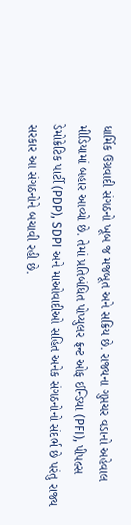ધાર્મિક ઉગ્રવાદી સંગઠનો ખૂબ જ મજબૂત અને સક્રિય છે. રાજ્યના ગુપ્તચર વડાનો અહેવાલ મીડિયામાં બહાર આવ્યો છે. તેમાં પ્રતિબંધિત પોપ્યુલર ફ્રન્ટ ઓફ ઈન્ડિયા (PFI), પીપલ્સ ડેમોક્રેટિક પાર્ટી (PDP), SDPI અને માઓવાદીઓ સહિત અનેક સંગઠનોનો સંદર્ભ છે પરંતુ રાજ્ય સરકાર આ સંગઠનોને બચાવી રહી છે.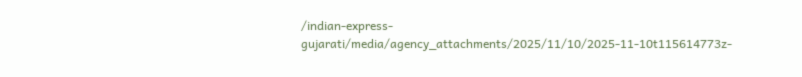/indian-express-gujarati/media/agency_attachments/2025/11/10/2025-11-10t115614773z-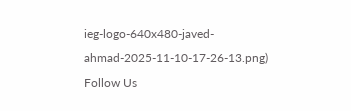ieg-logo-640x480-javed-ahmad-2025-11-10-17-26-13.png)
Follow Us